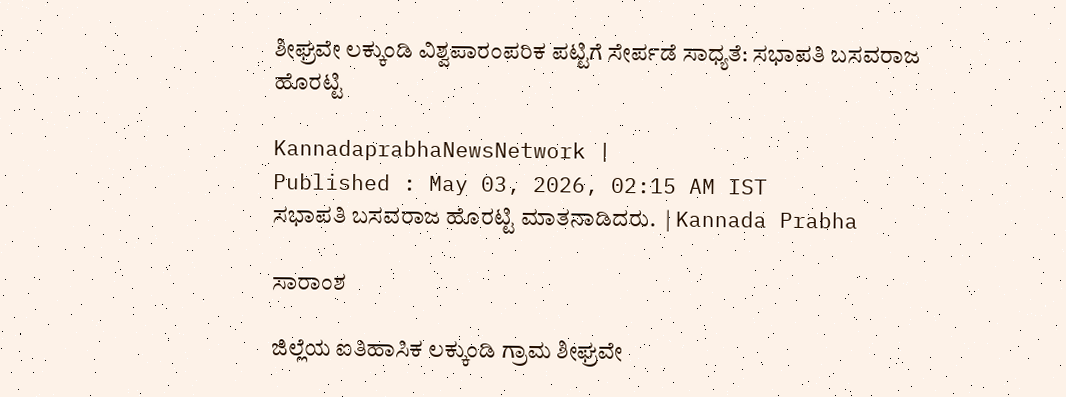ಶೀಘ್ರವೇ ಲಕ್ಕುಂಡಿ ವಿಶ್ವಪಾರಂಪರಿಕ ಪಟ್ಟಿಗೆ ಸೇರ್ಪಡೆ ಸಾಧ್ಯತೆ: ಸಭಾಪತಿ ಬಸವರಾಜ ಹೊರಟ್ಟಿ

KannadaprabhaNewsNetwork |
Published : May 03, 2026, 02:15 AM IST
ಸಭಾಪತಿ ಬಸವರಾಜ ಹೊರಟ್ಟಿ ಮಾತನಾಡಿದರು.  | Kannada Prabha

ಸಾರಾಂಶ

ಜಿಲ್ಲೆಯ ಐತಿಹಾಸಿಕ ಲಕ್ಕುಂಡಿ ಗ್ರಾಮ ಶೀಘ್ರವೇ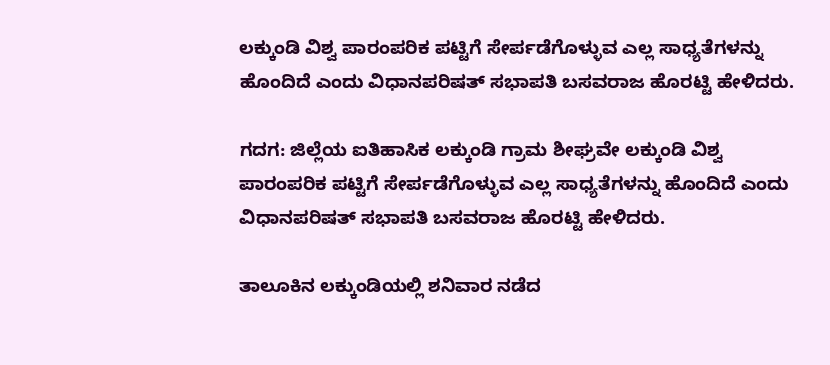ಲಕ್ಕುಂಡಿ ವಿಶ್ವ ಪಾರಂಪರಿಕ ಪಟ್ಟಿಗೆ ಸೇರ್ಪಡೆಗೊಳ್ಳುವ ಎಲ್ಲ ಸಾಧ್ಯತೆಗಳನ್ನು ಹೊಂದಿದೆ ಎಂದು ವಿಧಾನಪರಿಷತ್ ಸಭಾಪತಿ ಬಸವರಾಜ ಹೊರಟ್ಟಿ ಹೇಳಿದರು.

ಗದಗ: ಜಿಲ್ಲೆಯ ಐತಿಹಾಸಿಕ ಲಕ್ಕುಂಡಿ ಗ್ರಾಮ ಶೀಘ್ರವೇ ಲಕ್ಕುಂಡಿ ವಿಶ್ವ ಪಾರಂಪರಿಕ ಪಟ್ಟಿಗೆ ಸೇರ್ಪಡೆಗೊಳ್ಳುವ ಎಲ್ಲ ಸಾಧ್ಯತೆಗಳನ್ನು ಹೊಂದಿದೆ ಎಂದು ವಿಧಾನಪರಿಷತ್ ಸಭಾಪತಿ ಬಸವರಾಜ ಹೊರಟ್ಟಿ ಹೇಳಿದರು.

ತಾಲೂಕಿನ ಲಕ್ಕುಂಡಿಯಲ್ಲಿ ಶನಿವಾರ ನಡೆದ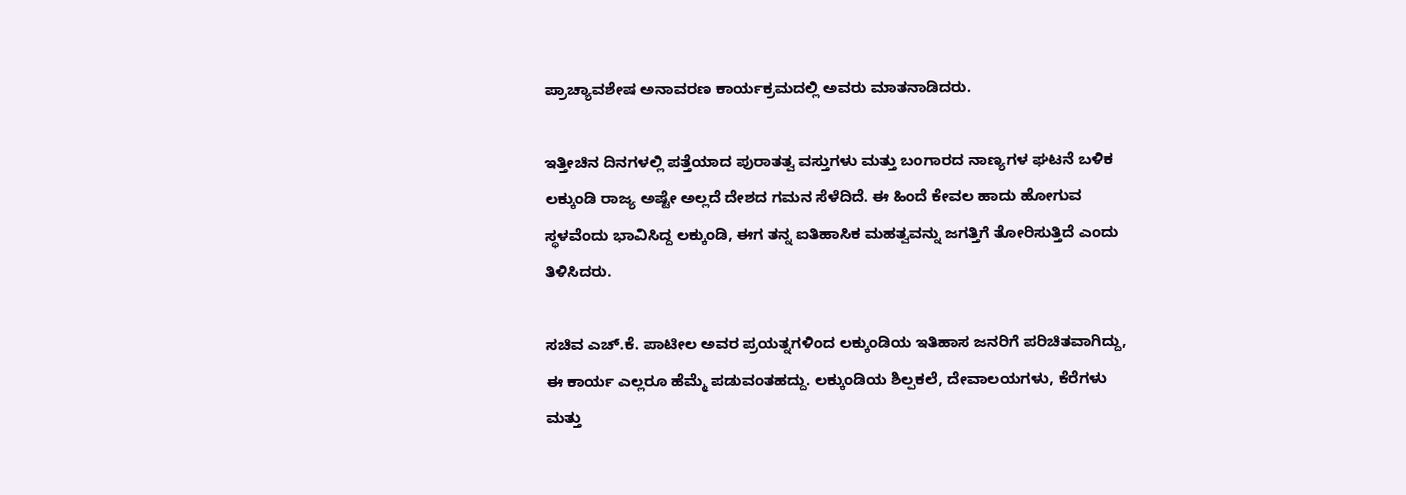ಪ್ರಾಚ್ಯಾವಶೇಷ ಅನಾವರಣ ಕಾರ್ಯಕ್ರಮದಲ್ಲಿ ಅವರು ಮಾತನಾಡಿದರು.

ಇತ್ತೀಚಿನ ದಿನಗಳಲ್ಲಿ ಪತ್ತೆಯಾದ ಪುರಾತತ್ವ ವಸ್ತುಗಳು ಮತ್ತು ಬಂಗಾರದ ನಾಣ್ಯಗಳ ಘಟನೆ ಬಳಿಕ ಲಕ್ಕುಂಡಿ ರಾಜ್ಯ ಅಷ್ಟೇ ಅಲ್ಲದೆ ದೇಶದ ಗಮನ ಸೆಳೆದಿದೆ. ಈ ಹಿಂದೆ ಕೇವಲ ಹಾದು ಹೋಗುವ ಸ್ಥಳವೆಂದು ಭಾವಿಸಿದ್ದ ಲಕ್ಕುಂಡಿ, ಈಗ ತನ್ನ ಐತಿಹಾಸಿಕ ಮಹತ್ವವನ್ನು ಜಗತ್ತಿಗೆ ತೋರಿಸುತ್ತಿದೆ ಎಂದು ತಿಳಿಸಿದರು.

ಸಚಿವ ಎಚ್.ಕೆ. ಪಾಟೀಲ ಅವರ ಪ್ರಯತ್ನಗಳಿಂದ ಲಕ್ಕುಂಡಿಯ ಇತಿಹಾಸ ಜನರಿಗೆ ಪರಿಚಿತವಾಗಿದ್ದು, ಈ ಕಾರ್ಯ ಎಲ್ಲರೂ ಹೆಮ್ಮೆ ಪಡುವಂತಹದ್ದು. ಲಕ್ಕುಂಡಿಯ ಶಿಲ್ಪಕಲೆ, ದೇವಾಲಯಗಳು, ಕೆರೆಗಳು ಮತ್ತು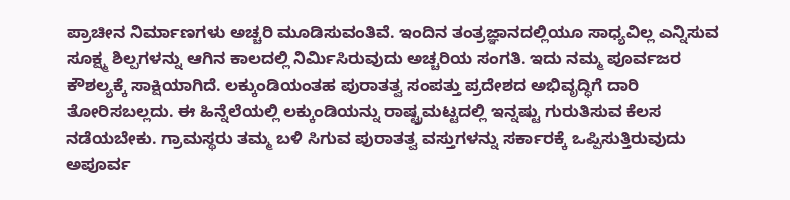ಪ್ರಾಚೀನ ನಿರ್ಮಾಣಗಳು ಅಚ್ಚರಿ ಮೂಡಿಸುವಂತಿವೆ. ಇಂದಿನ ತಂತ್ರಜ್ಞಾನದಲ್ಲಿಯೂ ಸಾಧ್ಯವಿಲ್ಲ ಎನ್ನಿಸುವ ಸೂಕ್ಷ್ಮ ಶಿಲ್ಪಗಳನ್ನು ಆಗಿನ ಕಾಲದಲ್ಲಿ ನಿರ್ಮಿಸಿರುವುದು ಅಚ್ಚರಿಯ ಸಂಗತಿ. ಇದು ನಮ್ಮ ಪೂರ್ವಜರ ಕೌಶಲ್ಯಕ್ಕೆ ಸಾಕ್ಷಿಯಾಗಿದೆ. ಲಕ್ಕುಂಡಿಯಂತಹ ಪುರಾತತ್ವ ಸಂಪತ್ತು ಪ್ರದೇಶದ ಅಭಿವೃದ್ಧಿಗೆ ದಾರಿ ತೋರಿಸಬಲ್ಲದು. ಈ ಹಿನ್ನೆಲೆಯಲ್ಲಿ ಲಕ್ಕುಂಡಿಯನ್ನು ರಾಷ್ಟ್ರಮಟ್ಟದಲ್ಲಿ ಇನ್ನಷ್ಟು ಗುರುತಿಸುವ ಕೆಲಸ ನಡೆಯಬೇಕು. ಗ್ರಾಮಸ್ಥರು ತಮ್ಮ ಬಳಿ ಸಿಗುವ ಪುರಾತತ್ವ ವಸ್ತುಗಳನ್ನು ಸರ್ಕಾರಕ್ಕೆ ಒಪ್ಪಿಸುತ್ತಿರುವುದು ಅಪೂರ್ವ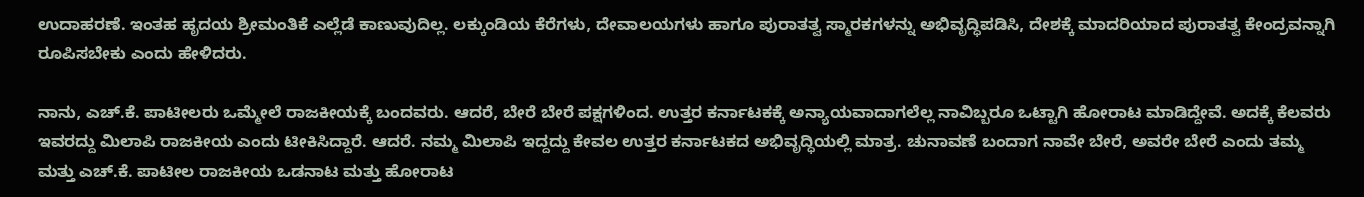ಉದಾಹರಣೆ. ಇಂತಹ ಹೃದಯ ಶ್ರೀಮಂತಿಕೆ ಎಲ್ಲೆಡೆ ಕಾಣುವುದಿಲ್ಲ. ಲಕ್ಕುಂಡಿಯ ಕೆರೆಗಳು, ದೇವಾಲಯಗಳು ಹಾಗೂ ಪುರಾತತ್ವ ಸ್ಮಾರಕಗಳನ್ನು ಅಭಿವೃದ್ಧಿಪಡಿಸಿ, ದೇಶಕ್ಕೆ ಮಾದರಿಯಾದ ಪುರಾತತ್ವ ಕೇಂದ್ರವನ್ನಾಗಿ ರೂಪಿಸಬೇಕು ಎಂದು ಹೇಳಿದರು.

ನಾನು, ಎಚ್‌.ಕೆ. ಪಾಟೀಲರು ಒಮ್ಮೇಲೆ ರಾಜಕೀಯಕ್ಕೆ ಬಂದವರು. ಆದರೆ, ಬೇರೆ ಬೇರೆ ಪಕ್ಷಗಳಿಂದ. ಉತ್ತರ ಕರ್ನಾಟಕಕ್ಕೆ ಅನ್ಯಾಯವಾದಾಗಲೆಲ್ಲ ನಾವಿಬ್ಬರೂ ಒಟ್ಟಾಗಿ ಹೋರಾಟ ಮಾಡಿದ್ದೇವೆ. ಅದಕ್ಕೆ ಕೆಲವರು ಇವರದ್ದು ಮಿಲಾಪಿ ರಾಜಕೀಯ ಎಂದು ಟೀಕಿಸಿದ್ದಾರೆ. ಆದರೆ. ನಮ್ಮ ಮಿಲಾಪಿ ಇದ್ದದ್ದು ಕೇವಲ ಉತ್ತರ ಕರ್ನಾಟಕದ ಅಭಿವೃದ್ಧಿಯಲ್ಲಿ ಮಾತ್ರ. ಚುನಾವಣೆ ಬಂದಾಗ ನಾವೇ ಬೇರೆ, ಅವರೇ ಬೇರೆ ಎಂದು ತಮ್ಮ ಮತ್ತು ಎಚ್.ಕೆ. ಪಾಟೀಲ ರಾಜಕೀಯ ಒಡನಾಟ ಮತ್ತು ಹೋರಾಟ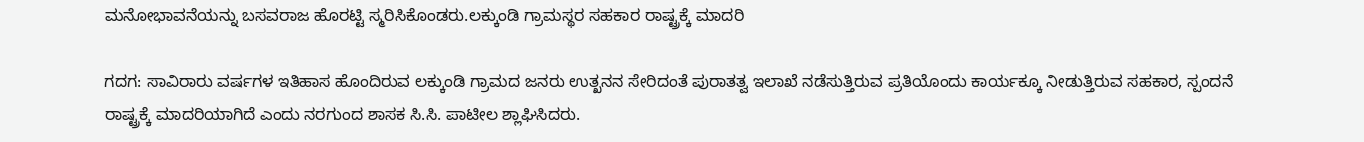ಮನೋಭಾವನೆಯನ್ನು ಬಸವರಾಜ ಹೊರಟ್ಟಿ ಸ್ಮರಿಸಿಕೊಂಡರು.ಲಕ್ಕುಂಡಿ ಗ್ರಾಮಸ್ಥರ ಸಹಕಾರ ರಾಷ್ಟ್ರಕ್ಕೆ ಮಾದರಿ

ಗದಗ: ಸಾವಿರಾರು ವರ್ಷಗಳ ಇತಿಹಾಸ ಹೊಂದಿರುವ ಲಕ್ಕುಂಡಿ ಗ್ರಾಮದ ಜನರು ಉತ್ಖನನ ಸೇರಿದಂತೆ ಪುರಾತತ್ವ ಇಲಾಖೆ ನಡೆಸುತ್ತಿರುವ ಪ್ರತಿಯೊಂದು ಕಾರ್ಯಕ್ಕೂ ನೀಡುತ್ತಿರುವ ಸಹಕಾರ, ಸ್ಪಂದನೆ ರಾಷ್ಟ್ರಕ್ಕೆ ಮಾದರಿಯಾಗಿದೆ ಎಂದು ನರಗುಂದ ಶಾಸಕ ಸಿ.ಸಿ. ಪಾಟೀಲ ಶ್ಲಾಘಿಸಿದರು.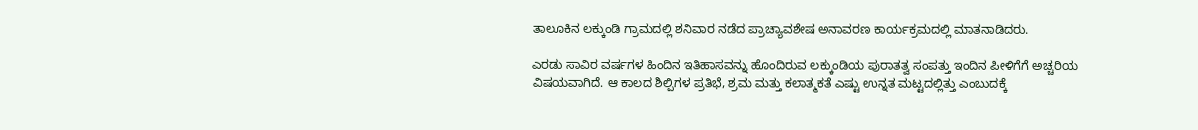ತಾಲೂಕಿನ ಲಕ್ಕುಂಡಿ ಗ್ರಾಮದಲ್ಲಿ ಶನಿವಾರ ನಡೆದ ಪ್ರಾಚ್ಯಾವಶೇಷ ಅನಾವರಣ ಕಾರ್ಯಕ್ರಮದಲ್ಲಿ ಮಾತನಾಡಿದರು.

ಎರಡು ಸಾವಿರ ವರ್ಷಗಳ ಹಿಂದಿನ ಇತಿಹಾಸವನ್ನು ಹೊಂದಿರುವ ಲಕ್ಕುಂಡಿಯ ಪುರಾತತ್ವ ಸಂಪತ್ತು ಇಂದಿನ ಪೀಳಿಗೆಗೆ ಅಚ್ಚರಿಯ ವಿಷಯವಾಗಿದೆ. ಆ ಕಾಲದ ಶಿಲ್ಪಿಗಳ ಪ್ರತಿಭೆ, ಶ್ರಮ ಮತ್ತು ಕಲಾತ್ಮಕತೆ ಎಷ್ಟು ಉನ್ನತ ಮಟ್ಟದಲ್ಲಿತ್ತು ಎಂಬುದಕ್ಕೆ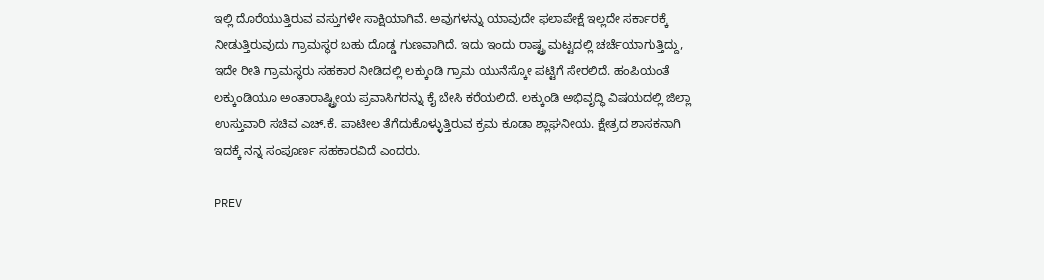ಇಲ್ಲಿ ದೊರೆಯುತ್ತಿರುವ ವಸ್ತುಗಳೇ ಸಾಕ್ಷಿಯಾಗಿವೆ. ಅವುಗಳನ್ನು ಯಾವುದೇ ಫಲಾಪೇಕ್ಷೆ ಇಲ್ಲದೇ ಸರ್ಕಾರಕ್ಕೆ ನೀಡುತ್ತಿರುವುದು ಗ್ರಾಮಸ್ಥರ ಬಹು ದೊಡ್ಡ ಗುಣವಾಗಿದೆ. ಇದು ಇಂದು ರಾಷ್ಟ್ರ ಮಟ್ಟದಲ್ಲಿ ಚರ್ಚೆಯಾಗುತ್ತಿದ್ದು, ಇದೇ ರೀತಿ ಗ್ರಾಮಸ್ಥರು ಸಹಕಾರ ನೀಡಿದಲ್ಲಿ ಲಕ್ಕುಂಡಿ ಗ್ರಾಮ ಯುನೆಸ್ಕೋ ಪಟ್ಟಿಗೆ ಸೇರಲಿದೆ. ಹಂಪಿಯಂತೆ ಲಕ್ಕುಂಡಿಯೂ ಅಂತಾರಾಷ್ಟ್ರೀಯ ಪ್ರವಾಸಿಗರನ್ನು ಕೈ ಬೇಸಿ ಕರೆಯಲಿದೆ. ಲಕ್ಕುಂಡಿ ಅಭಿವೃದ್ಧಿ ವಿಷಯದಲ್ಲಿ ಜಿಲ್ಲಾ ಉಸ್ತುವಾರಿ ಸಚಿವ ಎಚ್.ಕೆ. ಪಾಟೀಲ ತೆಗೆದುಕೊಳ್ಳುತ್ತಿರುವ ಕ್ರಮ ಕೂಡಾ ಶ್ಲಾಘನೀಯ. ಕ್ಷೇತ್ರದ ಶಾಸಕನಾಗಿ ಇದಕ್ಕೆ ನನ್ನ ಸಂಪೂರ್ಣ ಸಹಕಾರವಿದೆ ಎಂದರು.

PREV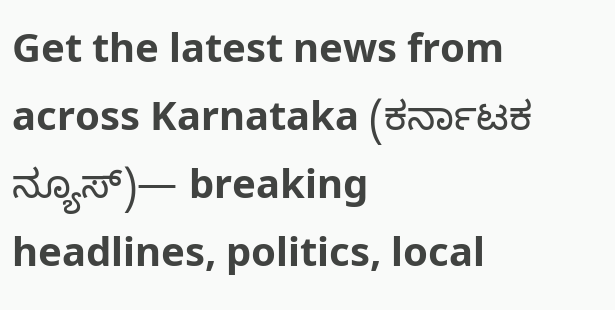Get the latest news from across Karnataka (ಕರ್ನಾಟಕ ನ್ಯೂಸ್)— breaking headlines, politics, local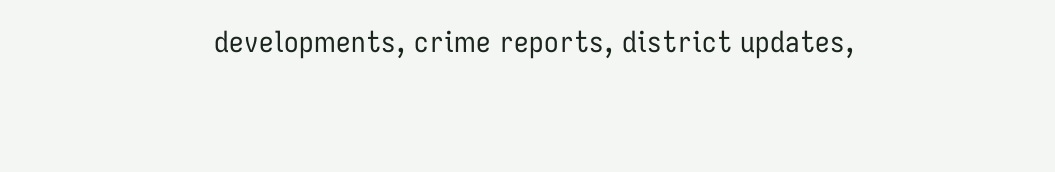developments, crime reports, district updates,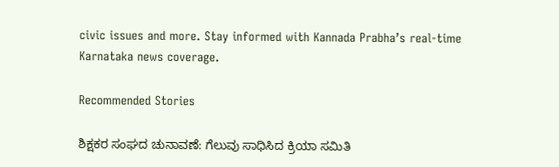civic issues and more. Stay informed with Kannada Prabha’s real‑time Karnataka news coverage.

Recommended Stories

ಶಿಕ್ಷಕರ ಸಂಘದ ಚುನಾವಣೆ: ಗೆಲುವು ಸಾಧಿಸಿದ ಕ್ರಿಯಾ ಸಮಿತಿ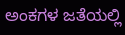ಅಂಕಗಳ ಜತೆಯಲ್ಲಿ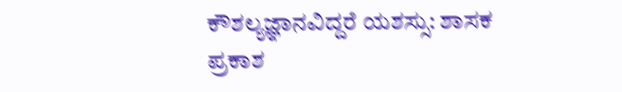ಕೌಶಲ್ಯಜ್ಞಾನವಿದ್ದರೆ ಯಶಸ್ಸು: ಶಾಸಕ ಪ್ರಕಾಶ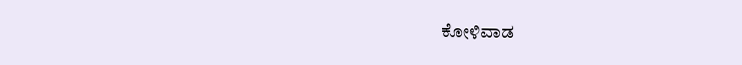ಕೋಳಿವಾಡ